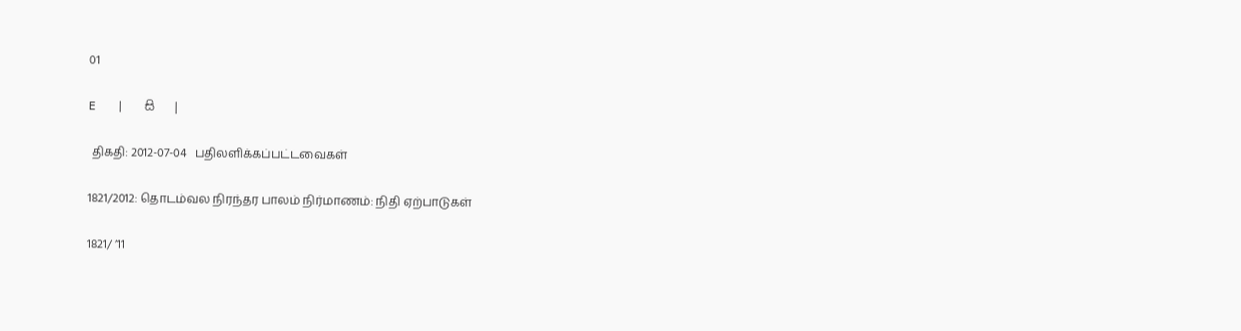01

E   |   සි   |

 திகதி: 2012-07-04   பதிலளிக்கப்பட்டவைகள்

1821/2012: தொடம்வல நிரந்தர பாலம் நிர்மாணம்: நிதி ஏற்பாடுகள்

1821/ ’11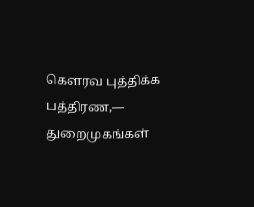கெளரவ புத்திக்க பத்திரண,— துறைமுகங்கள்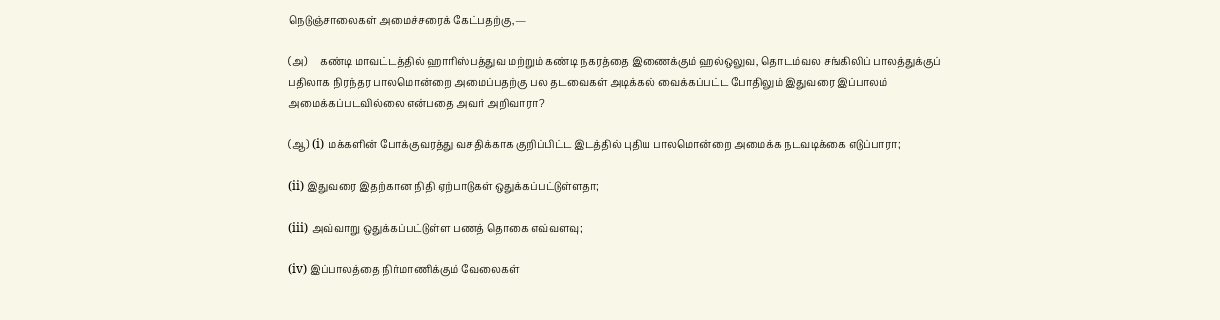நெடுஞ்சாலைகள் அமைச்சரைக் கேட்பதற்கு,—

(அ)     கண்டி மாவட்டத்தில் ஹாரிஸ்பத்துவ மற்றும் கண்டி நகரத்தை இணைக்கும் ஹல்ஒலுவ, தொடம்வல சங்கிலிப் பாலத்துக்குப் பதிலாக நிரந்தர பாலமொன்றை அமைப்பதற்கு பல தடவைகள் அடிக்கல் வைக்கப்பட்ட போதிலும் இதுவரை இப்பாலம் அமைக்கப்படவில்லை என்பதை அவர் அறிவாரா?

(ஆ) (i) மக்களின் போக்குவரத்து வசதிக்காக குறிப்பிட்ட இடத்தில் புதிய பாலமொன்றை அமைக்க நடவடிக்கை எடுப்பாரா;

(ii) இதுவரை இதற்கான நிதி ஏற்பாடுகள் ஒதுக்கப்பட்டுள்ளதா;

(iii) அவ்வாறு ஒதுக்கப்பட்டுள்ள பணத் தொகை எவ்வளவு;

(iv) இப்பாலத்தை நிர்மாணிக்கும் வேலைகள்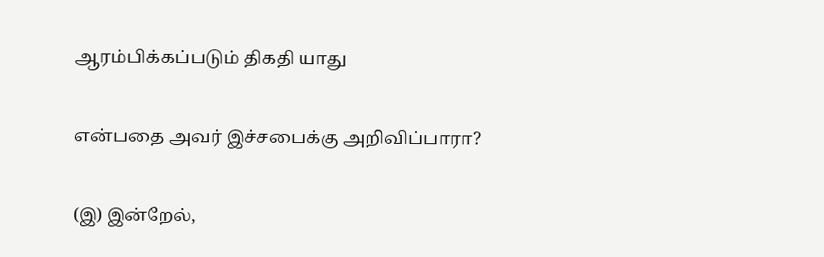ஆரம்பிக்கப்படும் திகதி யாது

என்பதை அவர் இச்சபைக்கு அறிவிப்பாரா?

(இ) இன்றேல்,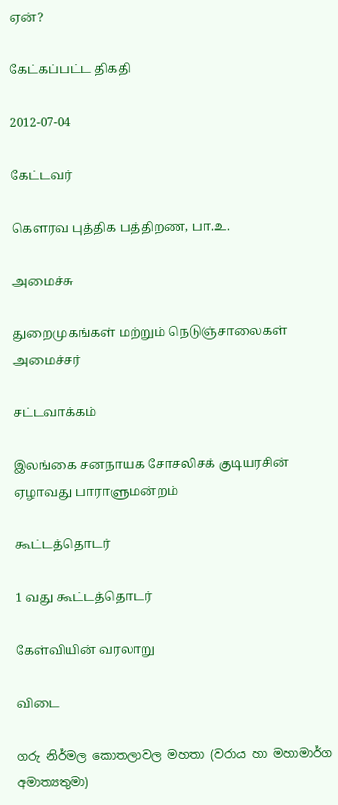ஏன்?

கேட்கப்பட்ட திகதி

2012-07-04

கேட்டவர்

கௌரவ புத்திக பத்திறண, பா.உ.

அமைச்சு

துறைமுகங்கள் மற்றும் நெடுஞ்சாலைகள் அமைச்சர்

சட்டவாக்கம்

இலங்கை சனநாயக சோசலிசக் குடியரசின் ஏழாவது பாராளுமன்றம்

கூட்டத்தொடர்

1 வது கூட்டத்தொடர்

கேள்வியின் வரலாறு

விடை

ගරු නිර්මල කොතලාවල මහතා (වරාය හා මහාමාර්ග අමාත්‍යතුමා)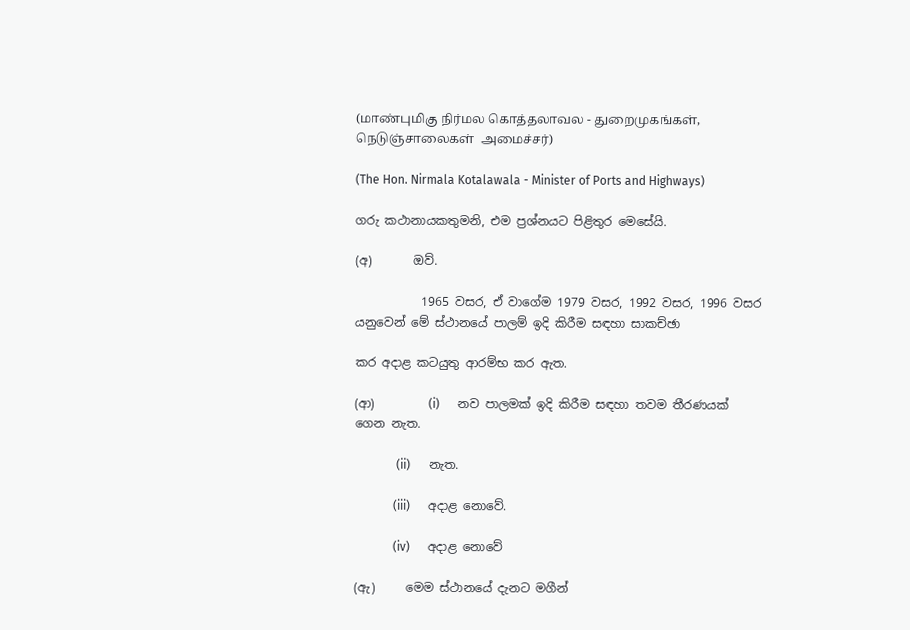(மாண்புமிகு நிர்மல கொத்தலாவல - துறைமுகங்கள், நெடுஞ்சாலைகள்  அமைச்சர்)

(The Hon. Nirmala Kotalawala - Minister of Ports and Highways)

ගරු කථානායකතුමනි, එම ප්‍රශ්නයට පිළිතුර මෙසේයි.

(අ)       ඔව්.

           1965 වසර, ඒ වාගේම 1979 වසර, 1992 වසර, 1996 වසර යනුවෙන් මේ ස්ථානයේ පාලම් ඉදි කිරීම සඳහා සාකච්ඡා

කර අදාළ කටයුතු ආරම්භ කර ඇත.

(ආ)         (i)      නව පාලමක් ඉදි කිරීම සඳහා තවම තීරණයක් ගෙන නැත.

              (ii)      නැත.

             (iii)      අදාළ නොවේ.

             (iv)      අදාළ නොවේ

(ඇ)     මෙම ස්ථානයේ දැනට මගීන්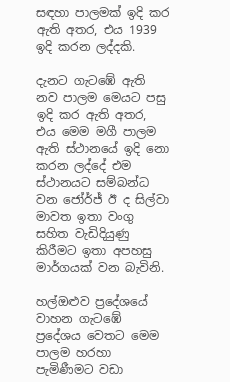සඳහා පාලමක් ඉදි කර ඇති අතර, එය 1939 ඉදි කරන ලද්දකි.

දැනට ගැටඹේ ඇති නව පාලම මෙයට පසු ඉදි කර ඇති අතර, එය මෙම මගී පාලම ඇති ස්ථානයේ ඉදි නො කරන ලද්දේ එම ස්ථානයට සම්බන්ධ වන ‍ජෝර්ජ් ඊ ද සිල්වා මාවත ඉතා වංගු සහිත වැඩිදියුණු කිරීමට ඉතා අපහසු මාර්ගයක් වන බැවිනි.

හල්ඔළුව ප්‍රදේශයේ වාහන ගැටඹේ ප්‍රදේශය වෙතට මෙම පාලම හරහා පැමිණීමට වඩා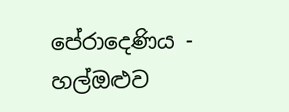පේරාදෙණිය - හල්ඔළුව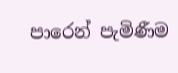පාරෙන් පැමිණීම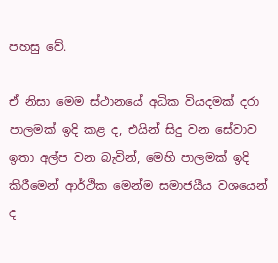පහසු වේ.

ඒ නිසා මෙම ස්ථානයේ අධික වියදමක් දරා පාලමක් ඉදි කළ ද, එයින් සිදු වන සේවාව ඉතා අල්ප වන බැවින්, මෙහි පාලමක් ඉදි කිරීමෙන් ආර්ථික මෙන්ම සමාජයීය වශයෙන් ද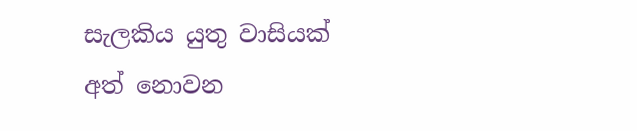සැලකිය යුතු වාසියක් අත් නොවන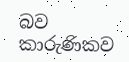බව කාරුණිකව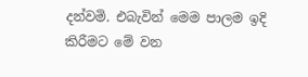දන්වමි. එබැවින් මෙම පාලම ඉදි කිරීමට මේ වන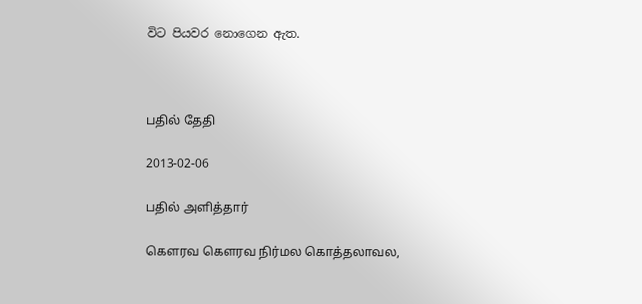විට පියවර නොගෙන ඇත.



பதில் தேதி

2013-02-06

பதில் அளித்தார்

கௌரவ கௌரவ நிர்மல கொத்தலாவல,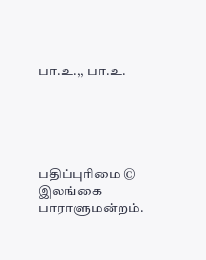பா.உ.,, பா.உ.





பதிப்புரிமை © இலங்கை பாராளுமன்றம்.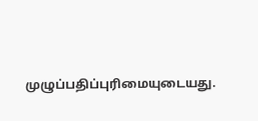முழுப்பதிப்புரிமையுடையது.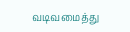வடிவமைத்து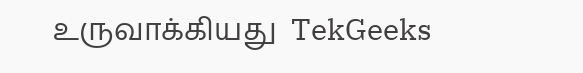உருவாக்கியது  TekGeeks